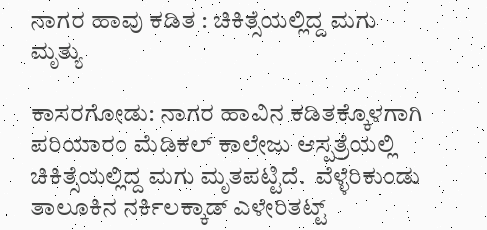ನಾಗರ ಹಾವು ಕಡಿತ : ಚಿಕಿತ್ಸೆಯಲ್ಲಿದ್ದ ಮಗು ಮೃತ್ಯು

ಕಾಸರಗೋಡು: ನಾಗರ ಹಾವಿನ ಕಡಿತಕ್ಕೊಳಗಾಗಿ ಪರಿಯಾರಂ ಮೆಡಿಕಲ್ ಕಾಲೇಜು ಆಸ್ಪತ್ರೆಯಲ್ಲಿ ಚಿಕಿತ್ಸೆಯಲ್ಲಿದ್ದ ಮಗು ಮೃತಪಟ್ಟಿದೆ.  ವೆಳ್ಳೆರಿಕುಂಡು ತಾಲೂಕಿನ ನರ್ಕಿಲಕ್ಕಾಡ್ ಎಳೇರಿತಟ್ಟ್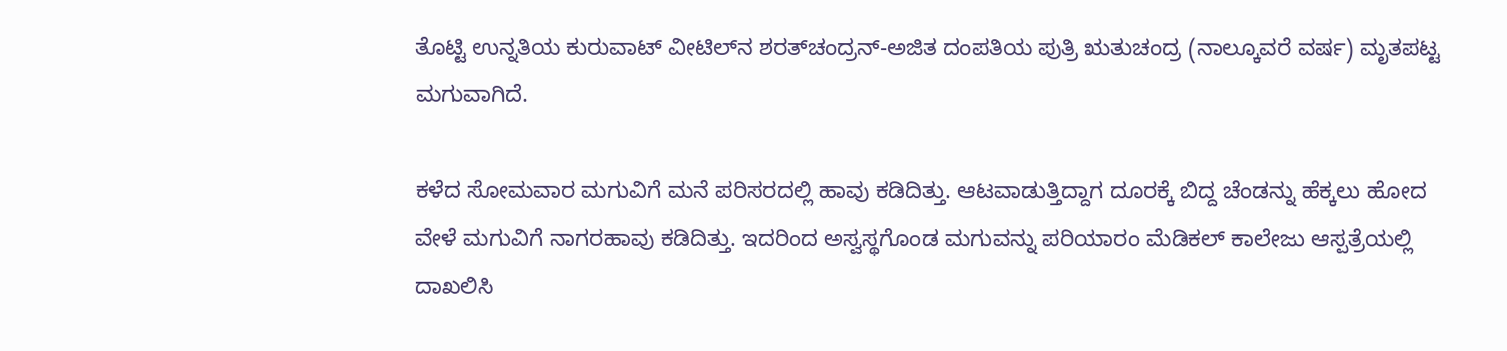ತೊಟ್ಟಿ ಉನ್ನತಿಯ ಕುರುವಾಟ್ ವೀಟಿಲ್‌ನ ಶರತ್‌ಚಂದ್ರನ್-ಅಜಿತ ದಂಪತಿಯ ಪುತ್ರಿ ಋತುಚಂದ್ರ (ನಾಲ್ಕೂವರೆ ವರ್ಷ) ಮೃತಪಟ್ಟ ಮಗುವಾಗಿದೆ.

ಕಳೆದ ಸೋಮವಾರ ಮಗುವಿಗೆ ಮನೆ ಪರಿಸರದಲ್ಲಿ ಹಾವು ಕಡಿದಿತ್ತು. ಆಟವಾಡುತ್ತಿದ್ದಾಗ ದೂರಕ್ಕೆ ಬಿದ್ದ ಚೆಂಡನ್ನು ಹೆಕ್ಕಲು ಹೋದ ವೇಳೆ ಮಗುವಿಗೆ ನಾಗರಹಾವು ಕಡಿದಿತ್ತು. ಇದರಿಂದ ಅಸ್ವಸ್ಥಗೊಂಡ ಮಗುವನ್ನು ಪರಿಯಾರಂ ಮೆಡಿಕಲ್ ಕಾಲೇಜು ಆಸ್ಪತ್ರೆಯಲ್ಲಿ ದಾಖಲಿಸಿ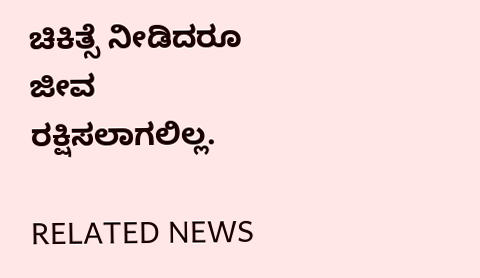ಚಿಕಿತ್ಸೆ ನೀಡಿದರೂ ಜೀವ ರಕ್ಷಿಸಲಾಗಲಿಲ್ಲ.

RELATED NEWS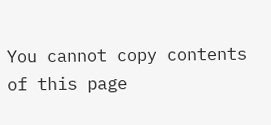You cannot copy contents of this page